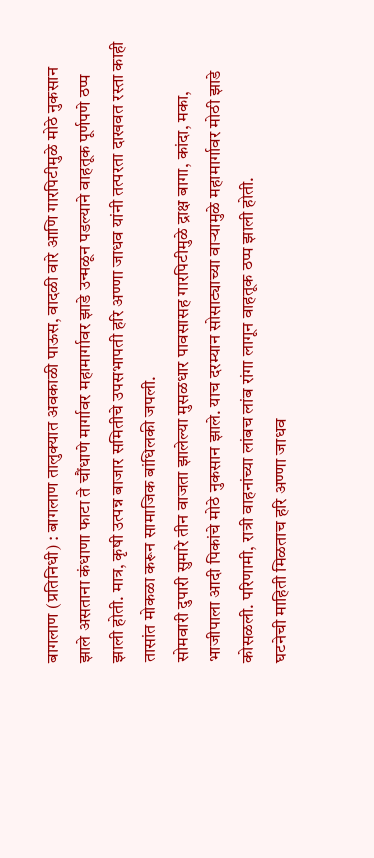बागलाण (प्रतिनिधी) : बागलाण तालुक्यात अवकाळी पाऊस, वादळी वारे आणि गारपिटीमुळे मोठे नुकसान झाले असताना कंधाणा फाटा ते चौंधाणे मार्गावर महामार्गावर झाडे उन्मळून पडल्याने वाहतूक पूर्णपणे ठप्प झाली होती. मात्र, कृषी उत्पन्न बाजार समितीचे उपसभापती हरि अण्णा जाधव यांनी तत्परता दाखवत रस्ता काही तासांत मोकळा करून सामाजिक बांधिलकी जपली.
सोमवारी दुपारी सुमारे तीन वाजता झालेल्या मुसळधार पावसासह गारपिटीमुळे द्राक्ष बागा, कांदा, मका, भाजीपाला आदी पिकांचे मोठे नुकसान झाले. याच दरम्यान सोसाट्याच्या वाऱ्यामुळे महामार्गावर मोठी झाडे कोसळली. परिणामी, रात्री वाहनांच्या लांबच लांब रांगा लागून वाहतूक ठप्प झाली होती.
घटनेची माहिती मिळताच हरि अण्णा जाधव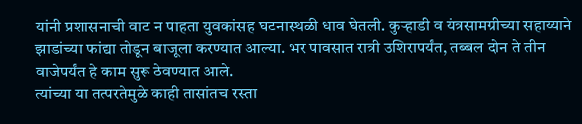यांनी प्रशासनाची वाट न पाहता युवकांसह घटनास्थळी धाव घेतली. कुऱ्हाडी व यंत्रसामग्रीच्या सहाय्याने झाडांच्या फांद्या तोडून बाजूला करण्यात आल्या. भर पावसात रात्री उशिरापर्यंत, तब्बल दोन ते तीन वाजेपर्यंत हे काम सुरू ठेवण्यात आले.
त्यांच्या या तत्परतेमुळे काही तासांतच रस्ता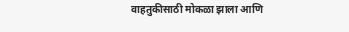वाहतुकीसाठी मोकळा झाला आणि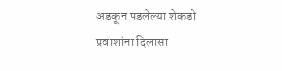अडकून पडलेल्या शेकडो प्रवाशांना दिलासा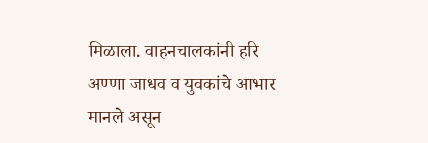मिळाला. वाहनचालकांनी हरि अण्णा जाधव व युवकांचे आभार मानले असून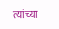त्यांच्या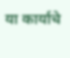या कार्याचे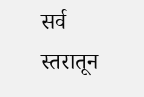सर्व स्तरातून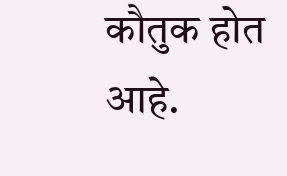कौतुक होत आहे.